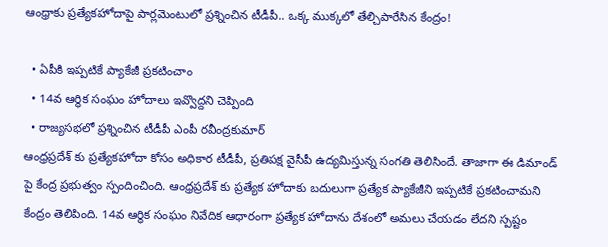ఆంధ్రాకు ప్రత్యేకహోదాపై పార్లమెంటులో ప్రశ్నించిన టీడీపీ.. ఒక్క ముక్కలో తేల్చిపారేసిన కేంద్రం!

  • ఏపీకి ఇప్పటికే ప్యాకేజీ ప్రకటించాం
  • 14వ ఆర్థిక సంఘం హోదాలు ఇవ్వొద్దని చెప్పింది
  • రాజ్యసభలో ప్రశ్నించిన టీడీపీ ఎంపీ రవీంద్రకుమార్
ఆంధ్రప్రదేశ్ కు ప్రత్యేకహోదా కోసం అధికార టీడీపీ, ప్రతిపక్ష వైసీపీ ఉద్యమిస్తున్న సంగతి తెలిసిందే. తాజాగా ఈ డిమాండ్ పై కేంద్ర ప్రభుత్వం స్పందించింది. ఆంధ్రప్రదేశ్ కు ప్రత్యేక హోదాకు బదులుగా ప్రత్యేక ప్యాకేజీని ఇప్పటికే ప్రకటించామని కేంద్రం తెలిపింది. 14వ ఆర్థిక సంఘం నివేదిక ఆధారంగా ప్రత్యేక హోదాను దేశంలో అమలు చేయడం లేదని స్పష్టం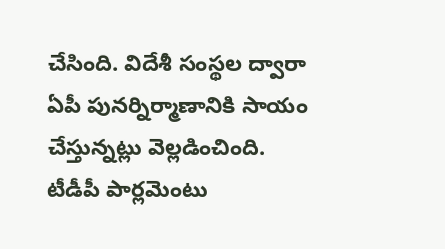చేసింది. విదేశీ సంస్థల ద్వారా ఏపీ పునర్నిర్మాణానికి సాయం చేస్తున్నట్లు వెల్లడించింది. టీడీపీ పార్లమెంటు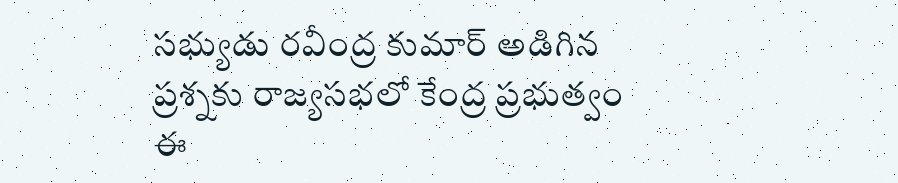సభ్యుడు రవీంద్ర కుమార్ అడిగిన ప్రశ్నకు రాజ్యసభలో కేంద్ర ప్రభుత్వం ఈ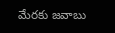మేరకు జవాబు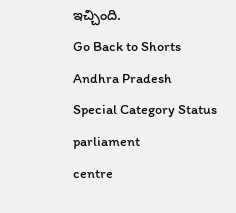ఇచ్చింది.
Go Back to Shorts
Andhra Pradesh
Special Category Status
parliament
centre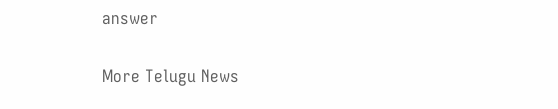answer

More Telugu News